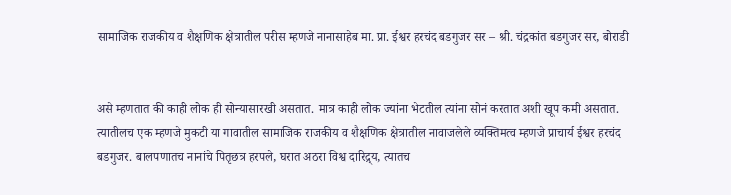सामाजिक राजकीय व शैक्षणिक क्षेत्रातील परीस म्हणजे नानासाहेब मा. प्रा. ईश्वर हरचंद बडगुजर सर – श्री. चंद्रकांत बडगुजर सर, बोराडी


असे म्हणतात की काही लोक ही सोन्यासारखी असतात. मात्र काही लोक ज्यांना भेटतील त्यांना सोनं करतात अशी खूप कमी असतात. त्यातीलच एक म्हणजे मुकटी या गावातील सामाजिक राजकीय व शैक्षणिक क्षेत्रातील नावाजलेले व्यक्तिमत्व म्हणजे प्राचार्य ईश्वर हरचंद बडगुजर. बालपणातच नानांचे पितृछत्र हरपले, घरात अठरा विश्व दारिद्र्य, त्यातच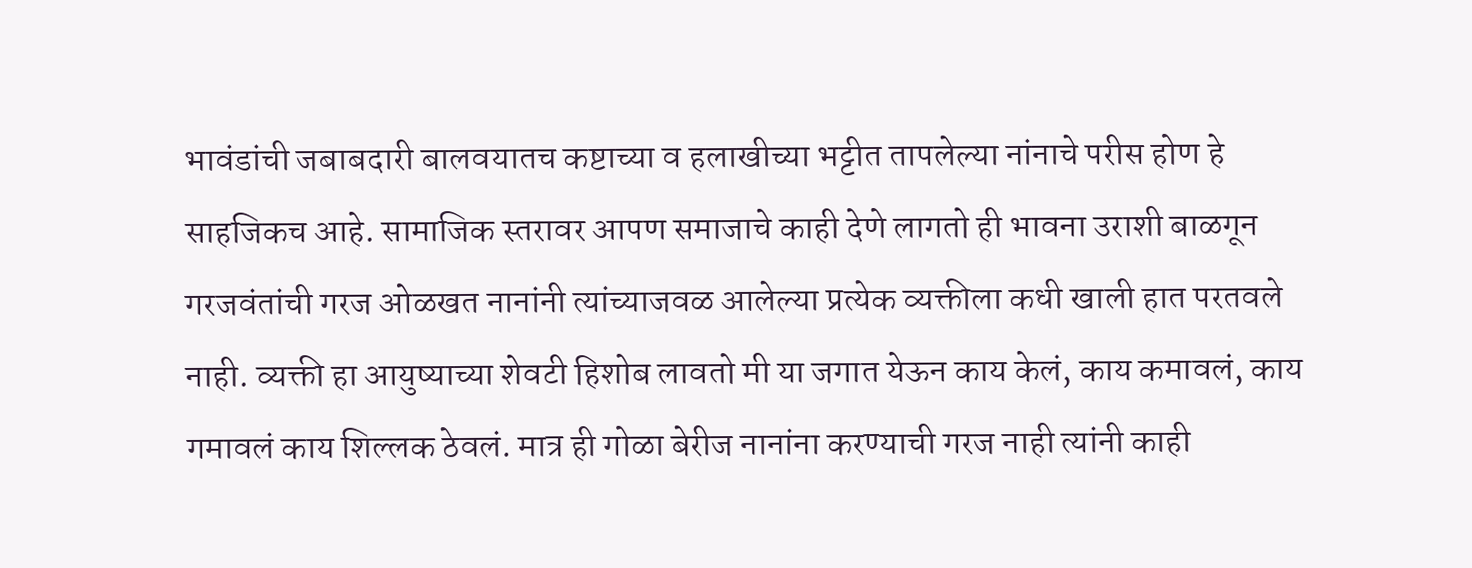भावंडांची जबाबदारी बालवयातच कष्टाच्या व हलाखीच्या भट्टीत तापलेल्या नांनाचे परीस होण हे साहजिकच आहे. सामाजिक स्तरावर आपण समाजाचे काही देणे लागतो ही भावना उराशी बाळगून गरजवंतांची गरज ओळखत नानांनी त्यांच्याजवळ आलेल्या प्रत्येक व्यक्तीला कधी खाली हात परतवले नाही. व्यक्ती हा आयुष्याच्या शेवटी हिशोब लावतो मी या जगात येऊन काय केलं, काय कमावलं, काय गमावलं काय शिल्लक ठेवलं. मात्र ही गोळा बेरीज नानांना करण्याची गरज नाही त्यांनी काही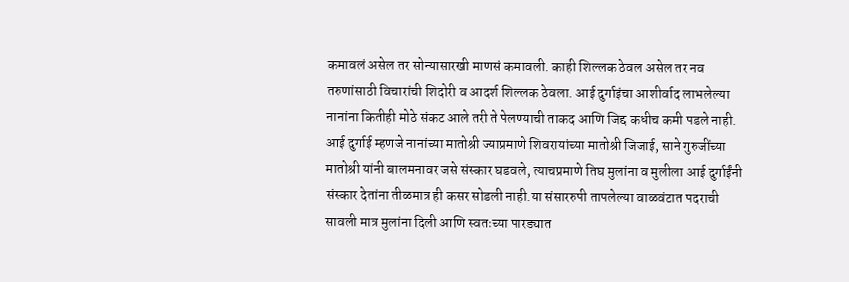कमावलं असेल तर सोन्यासारखी माणसं कमावली. काही शिल्लक ठेवल असेल तर नव तरुणांसाठी विचारांची शिदोरी व आदर्श शिल्लक ठेवला. आई दुर्गाइंचा आशीर्वाद लाभलेल्या नानांना कितीही मोठे संकट आले तरी ते पेलण्याची ताकद आणि जिद्द कधीच कमी पडले नाही. आई दुर्गाई म्हणजे नानांच्या मातोश्री ज्याप्रमाणे शिवरायांच्या मातोश्री जिजाई, साने गुरुजींच्या मातोश्री यांनी बालमनावर जसे संस्कार घडवले, त्याचप्रमाणे तिघ मुलांना व मुलीला आई दुर्गाईंनी संस्कार देतांना तीळमात्र ही कसर सोडली नाही.या संसाररुपी तापलेल्या वाळवंटात पदराची सावली मात्र मुलांना दिली आणि स्वतःच्या पारड्यात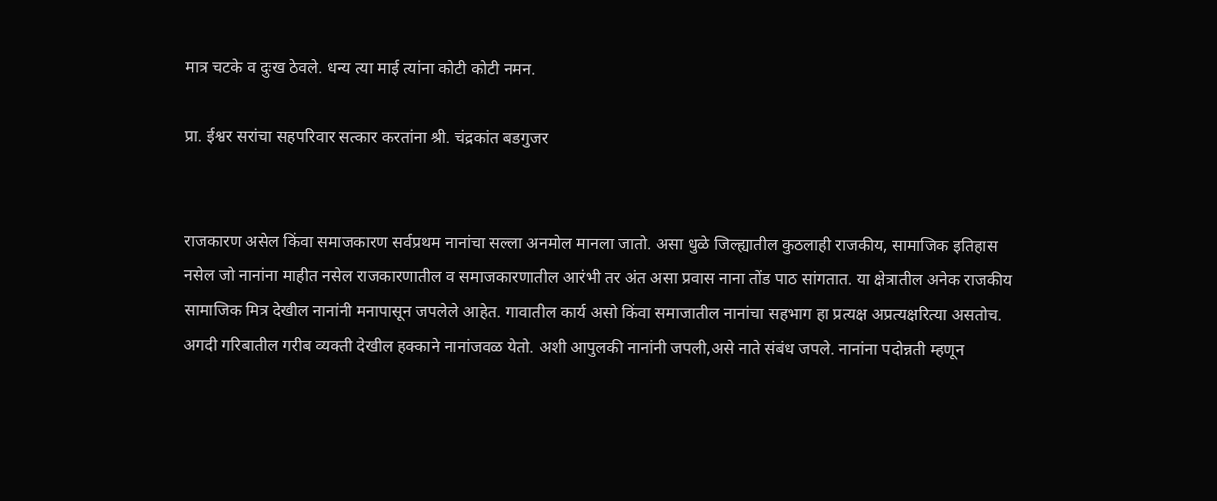मात्र चटके व दुःख ठेवले. धन्य त्या माई त्यांना कोटी कोटी नमन.

प्रा. ईश्वर सरांचा सहपरिवार सत्कार करतांना श्री. चंद्रकांत बडगुजर


राजकारण असेल किंवा समाजकारण सर्वप्रथम नानांचा सल्ला अनमोल मानला जातो. असा धुळे जिल्ह्यातील कुठलाही राजकीय, सामाजिक इतिहास नसेल जो नानांना माहीत नसेल राजकारणातील व समाजकारणातील आरंभी तर अंत असा प्रवास नाना तोंड पाठ सांगतात. या क्षेत्रातील अनेक राजकीय सामाजिक मित्र देखील नानांनी मनापासून जपलेले आहेत. गावातील कार्य असो किंवा समाजातील नानांचा सहभाग हा प्रत्यक्ष अप्रत्यक्षरित्या असतोच. अगदी गरिबातील गरीब व्यक्ती देखील हक्काने नानांजवळ येतो. अशी आपुलकी नानांनी जपली,असे नाते संबंध जपले. नानांना पदोन्नती म्हणून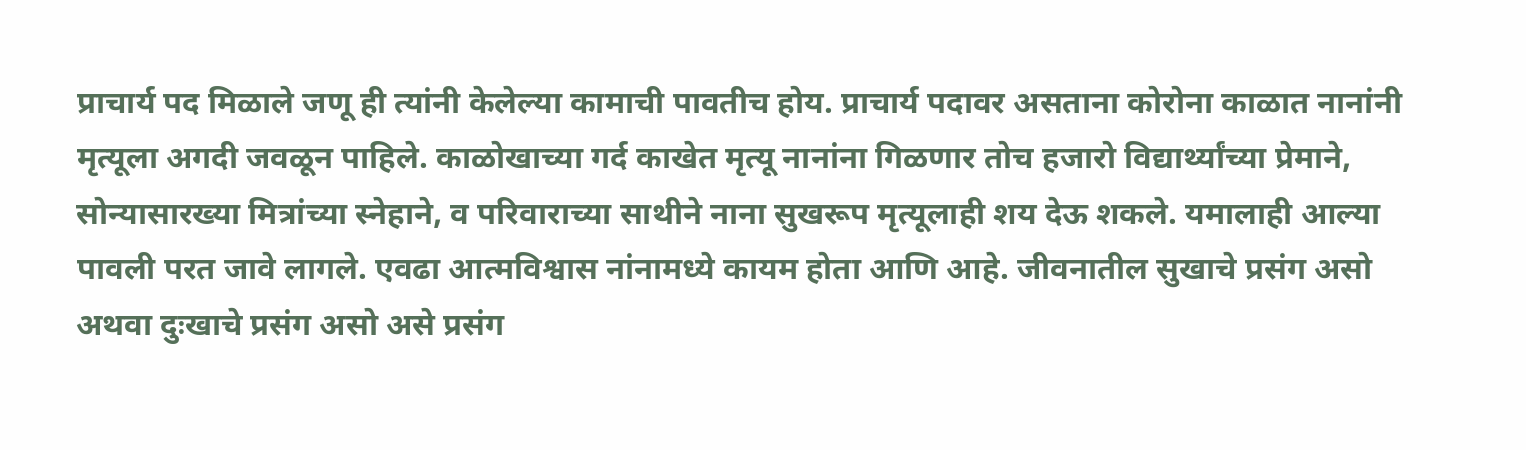प्राचार्य पद मिळाले जणू ही त्यांनी केलेल्या कामाची पावतीच होय. प्राचार्य पदावर असताना कोरोना काळात नानांनी मृत्यूला अगदी जवळून पाहिले. काळोखाच्या गर्द काखेत मृत्यू नानांना गिळणार तोच हजारो विद्यार्थ्यांच्या प्रेमाने, सोन्यासारख्या मित्रांच्या स्नेहाने, व परिवाराच्या साथीने नाना सुखरूप मृत्यूलाही शय देऊ शकले. यमालाही आल्या पावली परत जावे लागले. एवढा आत्मविश्वास नांनामध्ये कायम होता आणि आहे. जीवनातील सुखाचे प्रसंग असो अथवा दुःखाचे प्रसंग असो असे प्रसंग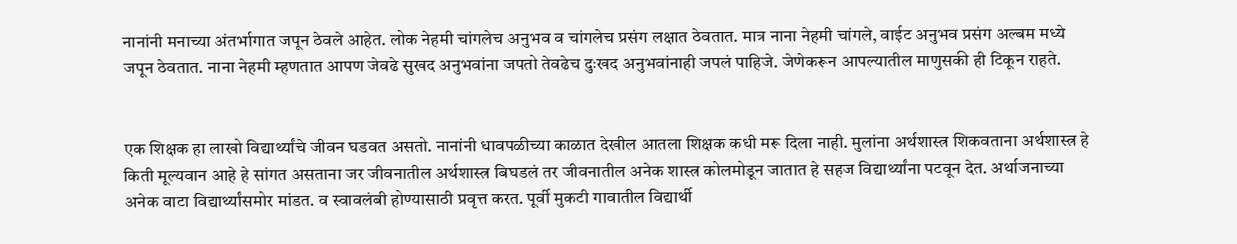नानांनी मनाच्या अंतर्भागात जपून ठेवले आहेत. लोक नेहमी चांगलेच अनुभव व चांगलेच प्रसंग लक्षात ठेवतात. मात्र नाना नेहमी चांगले, वाईट अनुभव प्रसंग अल्बम मध्ये जपून ठेवतात. नाना नेहमी म्हणतात आपण जेवढे सुखद अनुभवांना जपतो तेवढेच दुःखद अनुभवांनाही जपलं पाहिजे. जेणेकरून आपल्यातील माणुसकी ही टिकून राहते.


एक शिक्षक हा लाखो विद्यार्थ्यांचे जीवन घडवत असतो. नानांनी धावपळीच्या काळात देखील आतला शिक्षक कधी मरू दिला नाही. मुलांना अर्थशास्त्र शिकवताना अर्थशास्त्र हे किती मूल्यवान आहे हे सांगत असताना जर जीवनातील अर्थशास्त्र बिघडलं तर जीवनातील अनेक शास्त्र कोलमोडून जातात हे सहज विद्यार्थ्यांना पटवून देत. अर्थाजनाच्या अनेक वाटा विद्यार्थ्यांसमोर मांडत. व स्वावलंबी होण्यासाठी प्रवृत्त करत. पूर्वी मुकटी गावातील विद्यार्थी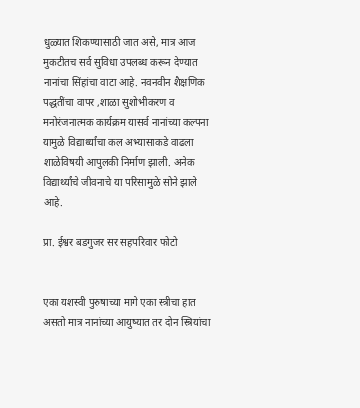धुळ्यात शिकण्यासाठी जात असे, मात्र आज मुकटीतच सर्व सुविधा उपलब्ध करून देण्यात नानांचा सिंहांचा वाटा आहे. नवनवीन शैक्षणिक पद्धतींचा वापर ,शाळा सुशोभीकरण व मनोरंजनात्मक कार्यक्रम यासर्व नानांच्या कल्पना यामुळे विद्यार्थ्यांचा कल अभ्यासाकडे वाढला शाळेविषयी आपुलकी निर्माण झाली. अनेक विद्यार्थ्यांचे जीवनाचे या परिसामुळे सोने झाले आहे.

प्रा. ईश्वर बडगुजर सर सहपरिवार फोटो


एका यशस्वी पुरुषाच्या मागे एका स्त्रीचा हात असतो मात्र नानांच्या आयुष्यात तर दोन स्त्रियांचा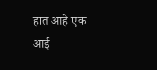हात आहे एक आई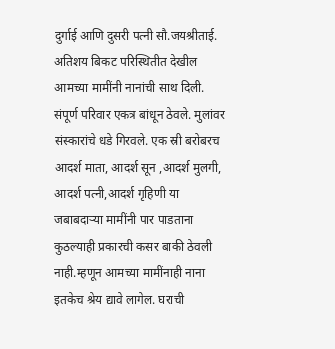दुर्गाई आणि दुसरी पत्नी सौ.जयश्रीताई. अतिशय बिकट परिस्थितीत देखील आमच्या मामींनी नानांची साथ दिली. संपूर्ण परिवार एकत्र बांधून ठेवले. मुलांवर संस्कारांचे धडे गिरवले. एक स्री बरोबरच आदर्श माता, आदर्श सून ,आदर्श मुलगी, आदर्श पत्नी,आदर्श गृहिणी या जबाबदाऱ्या मामींनी पार पाडताना कुठल्याही प्रकारची कसर बाकी ठेवली नाही.म्हणून आमच्या मामींनाही नाना इतकेच श्रेय द्यावे लागेल. घराची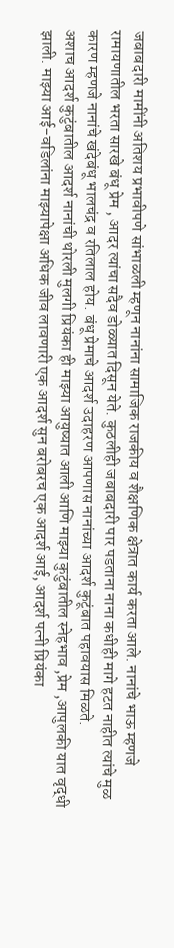जबाबदारी मामींनी अतिशय प्रभावीपणे सांभाळली म्हणून नानांना सामाजिक राजकीय व शैक्षणिक क्षेत्रात कार्य करता आले. नानांचे भाऊ म्हणजे रामायणातील भरता सारखे बंधू प्रेम , आदर त्यांचा सदैव डोळ्यात दिसून येते. कुठलीही जबाबदारी पार पडताना नाना कधीही मागे हटत नाहीत त्यांचे मुळ कारण म्हणजे नानांचे खंदेबंधू भालचंद्र व रतिलाल होय. बंधू प्रेमाचे आदर्श उदाहरण आपणास नानांच्या आदर्श कुटूंबात पहावयास मिळते.
अशाच आदर्श कुटुंबातील आदर्श नानांची थोरली मुलगी प्रियंका ही माझ्या आयुष्यात आली आणि माझ्या कुटुंबातील स्नेहभाव ,प्रेम ,आपुलकी यात वृद्धी झाली. माझ्या आई-वडिलांना माझ्यापेक्षा अधिक जीव लावणारी एक आदर्श सुन बरोबरच एक आदर्श आई, आदर्श पत्नी प्रियंका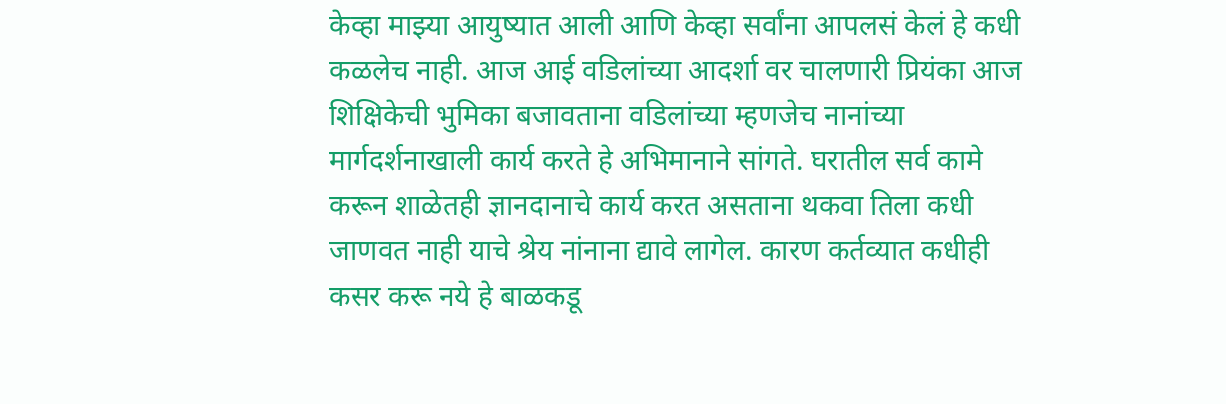केव्हा माझ्या आयुष्यात आली आणि केव्हा सर्वांना आपलसं केलं हे कधी कळलेच नाही. आज आई वडिलांच्या आदर्शा वर चालणारी प्रियंका आज शिक्षिकेची भुमिका बजावताना वडिलांच्या म्हणजेच नानांच्या मार्गदर्शनाखाली कार्य करते हे अभिमानाने सांगते. घरातील सर्व कामे करून शाळेतही ज्ञानदानाचे कार्य करत असताना थकवा तिला कधी जाणवत नाही याचे श्रेय नांनाना द्यावे लागेल. कारण कर्तव्यात कधीही कसर करू नये हे बाळकडू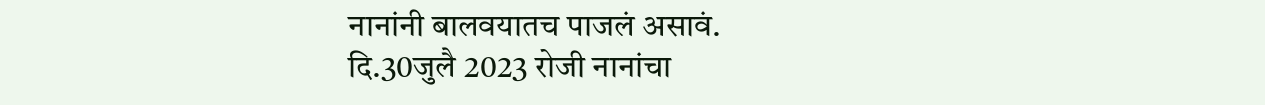नानांनी बालवयातच पाजलं असावं.
दि.30जुलै 2023 रोजी नानांचा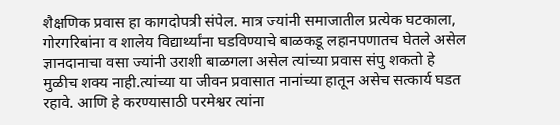शैक्षणिक प्रवास हा कागदोपत्री संपेल. मात्र ज्यांनी समाजातील प्रत्येक घटकाला, गोरगरिबांना व शालेय विद्यार्थ्यांना घडविण्याचे बाळकडू लहानपणातच घेतले असेल ज्ञानदानाचा वसा ज्यांनी उराशी बाळगला असेल त्यांच्या प्रवास संपु शकतो हे मुळीच शक्य नाही.त्यांच्या या जीवन प्रवासात नानांच्या हातून असेच सत्कार्य घडत रहावे. आणि हे करण्यासाठी परमेश्वर त्यांना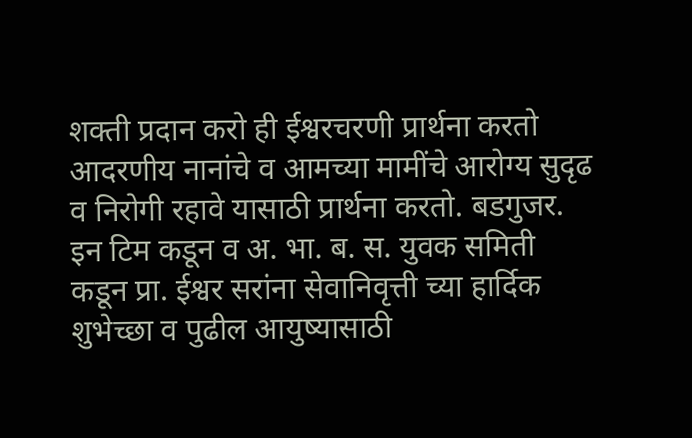शक्ती प्रदान करो ही ईश्वरचरणी प्रार्थना करतो आदरणीय नानांचे व आमच्या मामींचे आरोग्य सुदृढ व निरोगी रहावे यासाठी प्रार्थना करतो. बडगुजर. इन टिम कडून व अ. भा. ब. स. युवक समिती कडून प्रा. ईश्वर सरांना सेवानिवृत्ती च्या हार्दिक शुभेच्छा व पुढील आयुष्यासाठी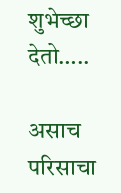शुभेच्छा देतो…..

असाच परिसाचा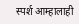स्पर्श आम्हालाही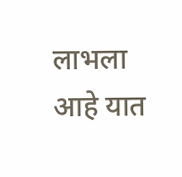लाभला आहे यात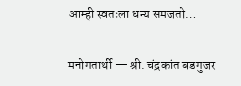आम्ही स्वतःला धन्य समजतो…

मनोगतार्थी — श्री. चंद्रकांत बडगुजर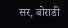सर, बोराडी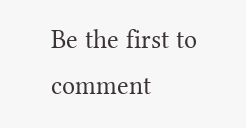Be the first to comment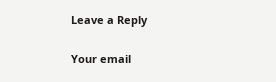Leave a Reply

Your email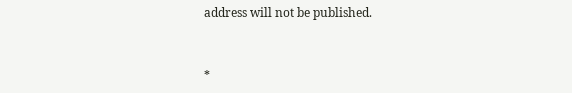address will not be published.


*